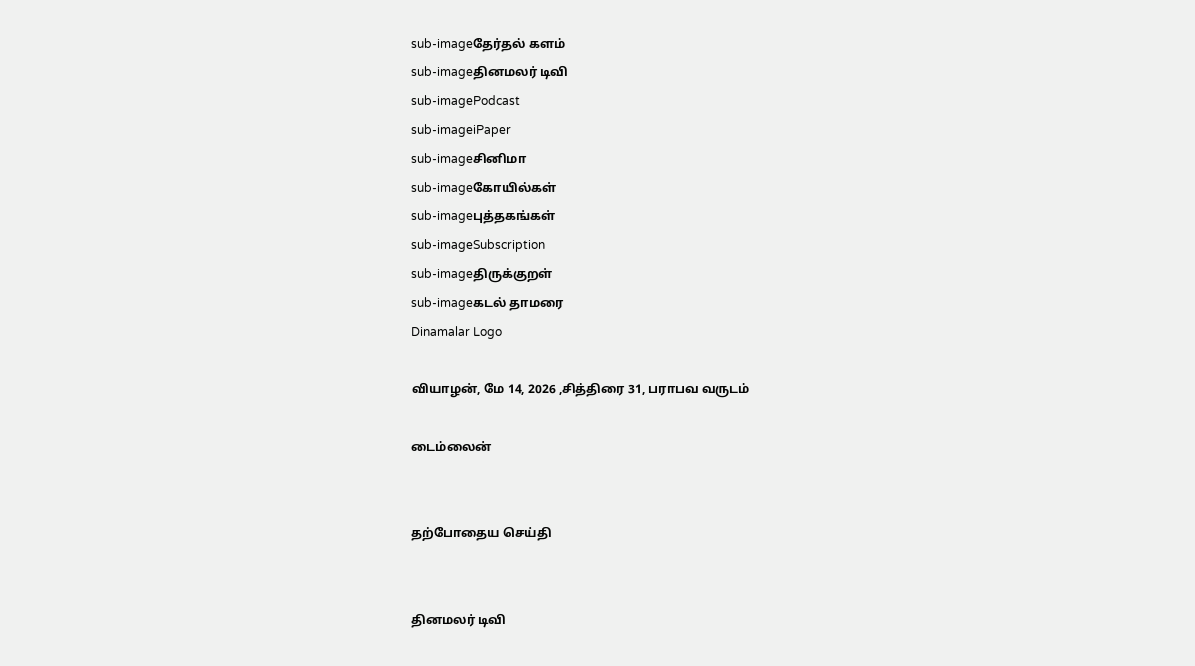sub-imageதேர்தல் களம்
sub-imageதினமலர் டிவி
sub-imagePodcast
sub-imageiPaper
sub-imageசினிமா
sub-imageகோயில்கள்
sub-imageபுத்தகங்கள்
sub-imageSubscription
sub-imageதிருக்குறள்
sub-imageகடல் தாமரை
Dinamalar Logo

வியாழன், மே 14, 2026 ,சித்திரை 31, பராபவ வருடம்

டைம்லைன்


தற்போதைய செய்தி


தினமலர் டிவி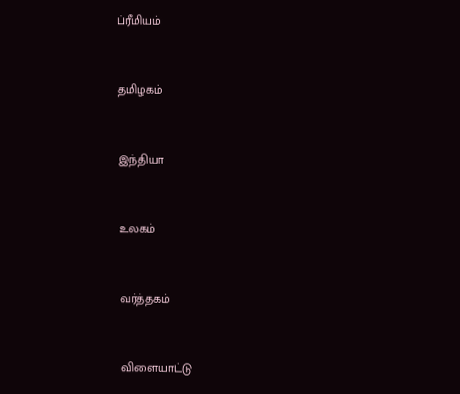ப்ரீமியம்


தமிழகம்


இந்தியா


உலகம்


வர்த்தகம்


விளையாட்டு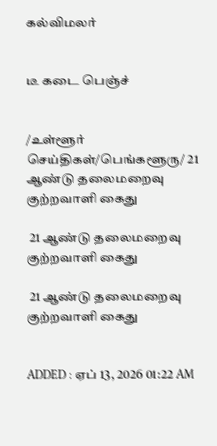கல்விமலர்


டீ கடை பெஞ்ச்


/உள்ளூர் செய்திகள்/பெங்களூரு/ 21 ஆண்டு தலைமறைவு குற்றவாளி கைது

 21 ஆண்டு தலைமறைவு குற்றவாளி கைது

 21 ஆண்டு தலைமறைவு குற்றவாளி கைது


ADDED : ஏப் 13, 2026 01:22 AM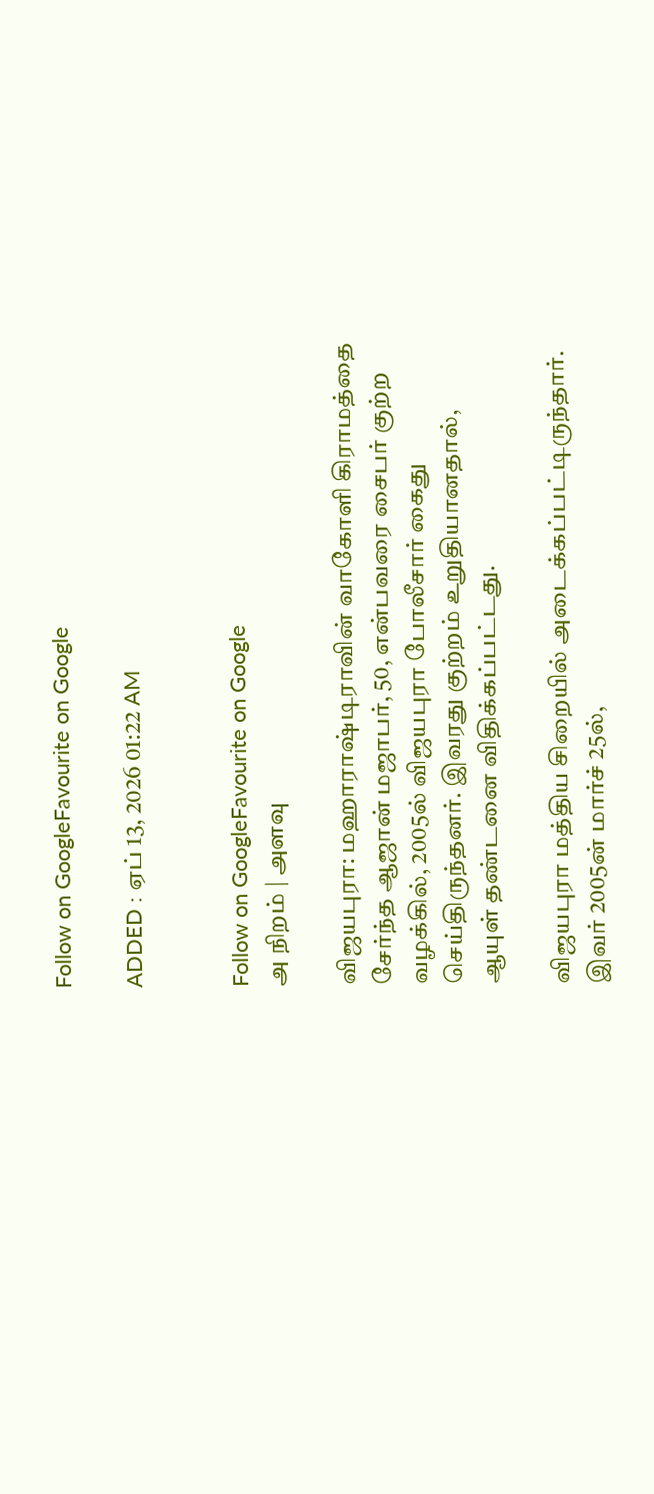Follow on GoogleFavourite on Google

ADDED : ஏப் 13, 2026 01:22 AM


Follow on GoogleFavourite on Google
அ நிறம் | அளவு

விஜயபுரா: மஹாராஷ்டிராவின் வாகோளி கிராமத்தை சேர்ந்த ஆஜான் மஜாபர், 50, என்பவரை சைபர் குற்ற வழக்கில், 2005ல் விஜயபுரா போலீசார் கைது செய்திருந்தனர். இவரது குற்றம் உறுதியானதால், ஆயுள் தண்டனை விதிக்கப்பட்டது.

விஜயபுரா மத்திய சிறையில் அடைக்கப்பட்டிருந்தார். இவர் 2005ன் மார்ச் 25ல்,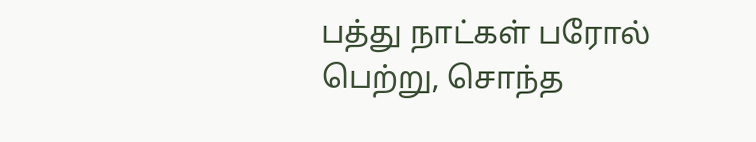பத்து நாட்கள் பரோல் பெற்று, சொந்த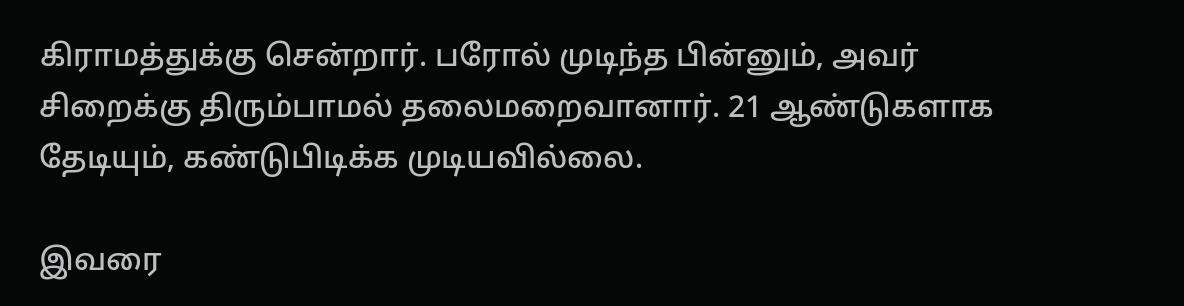கிராமத்துக்கு சென்றார். பரோல் முடிந்த பின்னும், அவர் சிறைக்கு திரும்பாமல் தலைமறைவானார். 21 ஆண்டுகளாக தேடியும், கண்டுபிடிக்க முடியவில்லை.

இவரை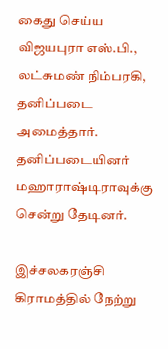கைது செய்ய விஜயபுரா எஸ்.பி., லட்சுமண் நிம்பரகி, தனிப்படை அமைத்தார். தனிப்படையினர் மஹாராஷ்டிராவுக்கு சென்று தேடினர்.

இச்சலகரஞ்சி கிராமத்தில் நேற்று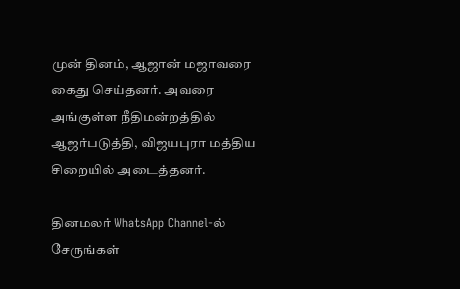முன் தினம், ஆஜான் மஜாவரை கைது செய்தனர். அவரை அங்குள்ள நீதிமன்றத்தில் ஆஜர்படுத்தி, விஜயபுரா மத்திய சிறையில் அடைத்தனர்.

தினமலர் WhatsApp Channel-ல் சேருங்கள்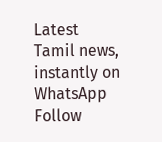Latest Tamil news, instantly on WhatsApp
Follow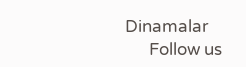Dinamalar
      Follow us